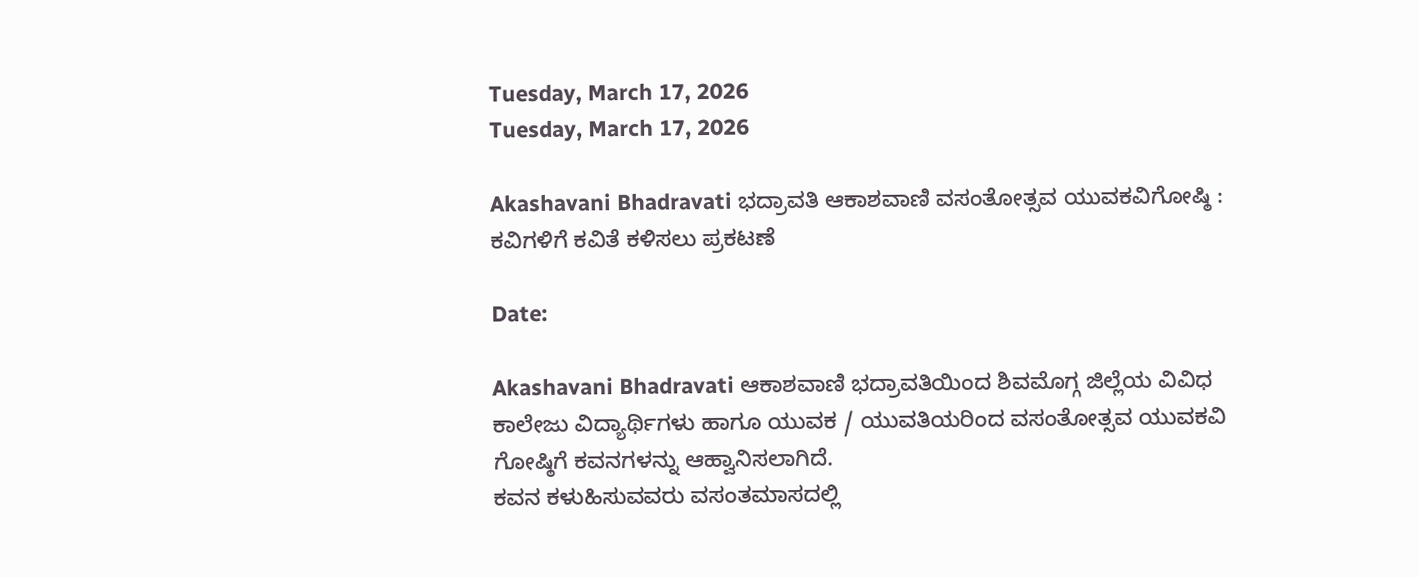Tuesday, March 17, 2026
Tuesday, March 17, 2026

Akashavani Bhadravati ಭದ್ರಾವತಿ ಆಕಾಶವಾಣಿ ವಸಂತೋತ್ಸವ ಯುವಕವಿಗೋಷ್ಠಿ : ಕವಿಗಳಿಗೆ ಕವಿತೆ ಕಳಿಸಲು ಪ್ರಕಟಣೆ

Date:

Akashavani Bhadravati ಆಕಾಶವಾಣಿ ಭದ್ರಾವತಿಯಿಂದ ಶಿವಮೊಗ್ಗ ಜಿಲ್ಲೆಯ ವಿವಿಧ ಕಾಲೇಜು ವಿದ್ಯಾರ್ಥಿಗಳು ಹಾಗೂ ಯುವಕ / ಯುವತಿಯರಿಂದ ವಸಂತೋತ್ಸವ ಯುವಕವಿ ಗೋಷ್ಠಿಗೆ ಕವನಗಳನ್ನು ಆಹ್ವಾನಿಸಲಾಗಿದೆ.
ಕವನ ಕಳುಹಿಸುವವರು ವಸಂತಮಾಸದಲ್ಲಿ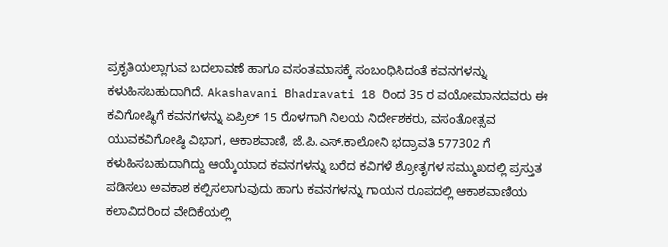ಪ್ರಕೃತಿಯಲ್ಲಾಗುವ ಬದಲಾವಣೆ ಹಾಗೂ ವಸಂತಮಾಸಕ್ಕೆ ಸಂಬಂಧಿಸಿದಂತೆ ಕವನಗಳನ್ನು ಕಳುಹಿಸಬಹುದಾಗಿದೆ. Akashavani Bhadravati 18 ರಿಂದ 35 ರ ವಯೋಮಾನದವರು ಈ ಕವಿಗೋಷ್ಥಿಗೆ ಕವನಗಳನ್ನು ಏಪ್ರಿಲ್ 15 ರೊಳಗಾಗಿ ನಿಲಯ ನಿರ್ದೇಶಕರು, ವಸಂತೋತ್ಸವ ಯುವಕವಿಗೋಷ್ಠಿ ವಿಭಾಗ, ಆಕಾಶವಾಣಿ, ಜೆ.ಪಿ.ಎಸ್.ಕಾಲೋನಿ ಭದ್ರಾವತಿ 577302 ಗೆ ಕಳುಹಿಸಬಹುದಾಗಿದ್ದು ಆಯ್ಕೆಯಾದ ಕವನಗಳನ್ನು ಬರೆದ ಕವಿಗಳೆ ಶ್ರೋತೃಗಳ ಸಮ್ಮುಖದಲ್ಲಿ ಪ್ರಸ್ತುತ ಪಡಿಸಲು ಅವಕಾಶ ಕಲ್ಪಿಸಲಾಗುವುದು ಹಾಗು ಕವನಗಳನ್ನು ಗಾಯನ ರೂಪದಲ್ಲಿ ಆಕಾಶವಾಣಿಯ ಕಲಾವಿದರಿಂದ ವೇದಿಕೆಯಲ್ಲಿ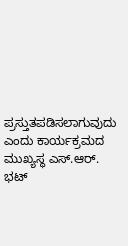ಪ್ರಸ್ತುತಪಡಿಸಲಾಗುವುದು ಎಂದು ಕಾರ್ಯಕ್ರಮದ ಮುಖ್ಯಸ್ಥ ಎಸ್.ಆರ್. ಭಟ್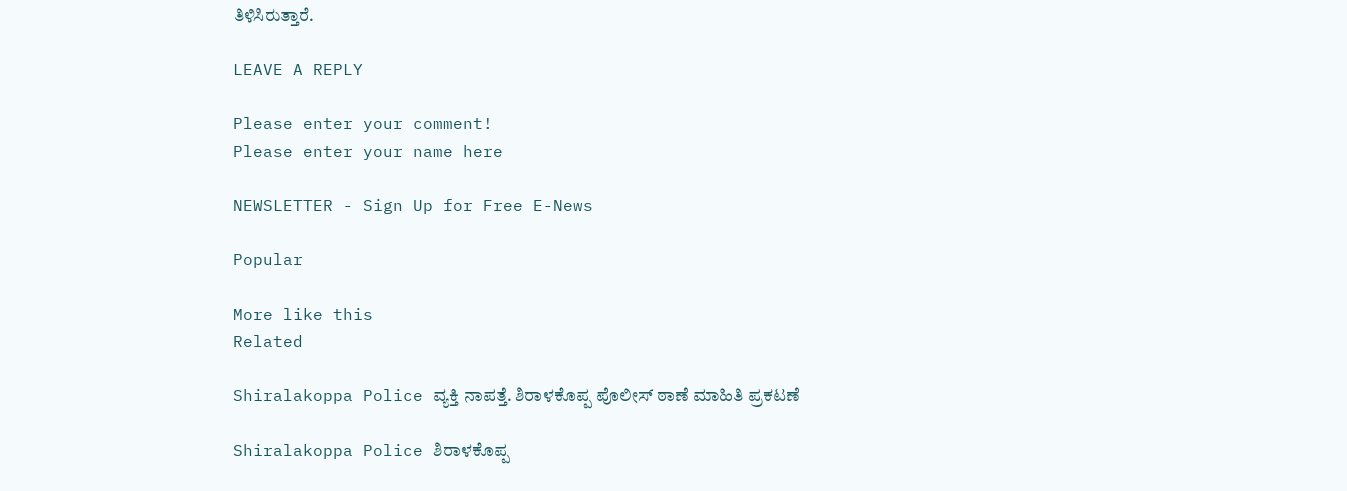ತಿಳಿಸಿರುತ್ತಾರೆ.

LEAVE A REPLY

Please enter your comment!
Please enter your name here

NEWSLETTER - Sign Up for Free E-News

Popular

More like this
Related

Shiralakoppa Police ವ್ಯಕ್ತಿ ನಾಪತ್ತೆ. ಶಿರಾಳಕೊಪ್ಪ ಪೊಲೀಸ್ ಠಾಣೆ ಮಾಹಿತಿ ಪ್ರಕಟಣೆ

Shiralakoppa Police ಶಿರಾಳಕೊಪ್ಪ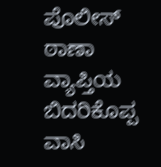ಪೊಲೀಸ್ ಠಾಣಾ ವ್ಯಾಪ್ತಿಯ ಬಿದರಿಕೊಪ್ಪ ವಾಸಿ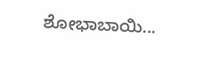ಶೋಭಾಬಾಯಿ...